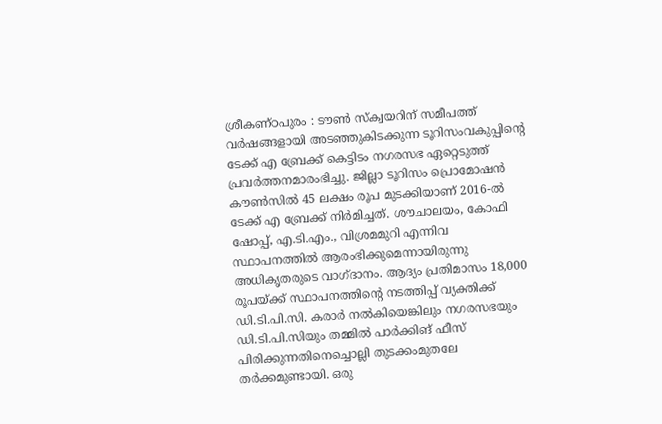ശ്രീകണ്ഠപുരം : ടൗൺ സ്ക്വയറിന് സമീപത്ത് വർഷങ്ങളായി അടഞ്ഞുകിടക്കുന്ന ടൂറിസംവകുപ്പിന്റെ ടേക്ക് എ ബ്രേക്ക് കെട്ടിടം നഗരസഭ ഏറ്റെടുത്ത് പ്രവർത്തനമാരംഭിച്ചു. ജില്ലാ ടൂറിസം പ്രൊമോഷൻ കൗൺസിൽ 45 ലക്ഷം രൂപ മുടക്കിയാണ് 2016-ൽ ടേക്ക് എ ബ്രേക്ക് നിർമിച്ചത്. ശൗചാലയം, കോഫി ഷോപ്പ്, എ.ടി.എം., വിശ്രമമുറി എന്നിവ സ്ഥാപനത്തിൽ ആരംഭിക്കുമെന്നായിരുന്നു അധികൃതരുടെ വാഗ്ദാനം. ആദ്യം പ്രതിമാസം 18,000 രൂപയ്ക്ക് സ്ഥാപനത്തിന്റെ നടത്തിപ്പ് വ്യക്തിക്ക് ഡി.ടി.പി.സി. കരാർ നൽകിയെങ്കിലും നഗരസഭയും ഡി.ടി.പി.സിയും തമ്മിൽ പാർക്കിങ് ഫീസ് പിരിക്കുന്നതിനെച്ചൊല്ലി തുടക്കംമുതലേ തർക്കമുണ്ടായി. ഒരു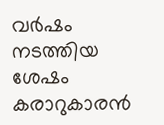വർഷം നടത്തിയ ശേഷം കരാറുകാരൻ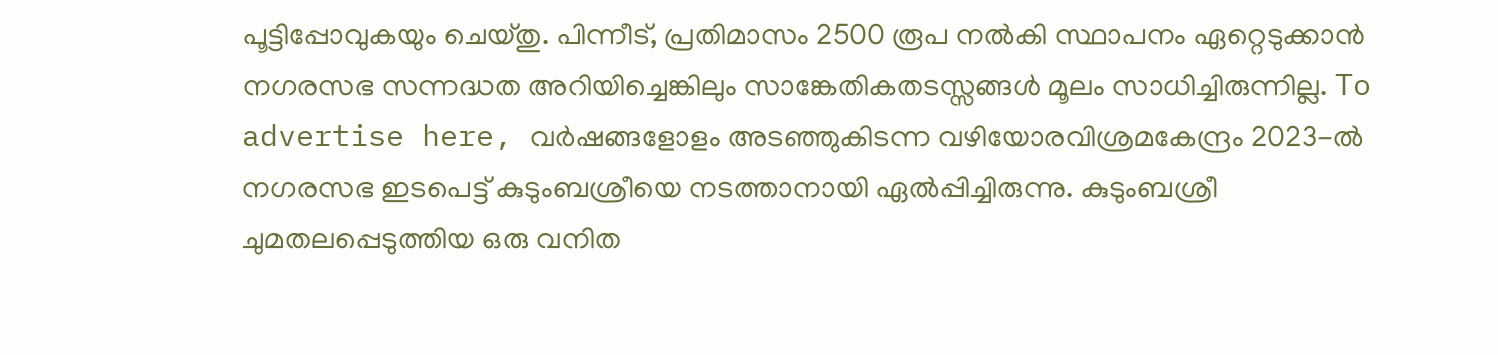പൂട്ടിപ്പോവുകയും ചെയ്തു. പിന്നീട്, പ്രതിമാസം 2500 രൂപ നൽകി സ്ഥാപനം ഏറ്റെടുക്കാൻ നഗരസഭ സന്നദ്ധത അറിയിച്ചെങ്കിലും സാങ്കേതികതടസ്സങ്ങൾ മൂലം സാധിച്ചിരുന്നില്ല. To advertise here, വർഷങ്ങളോളം അടഞ്ഞുകിടന്ന വഴിയോരവിശ്രമകേന്ദ്രം 2023-ൽ നഗരസഭ ഇടപെട്ട് കുടുംബശ്രീയെ നടത്താനായി ഏൽപ്പിച്ചിരുന്നു. കുടുംബശ്രീ ചുമതലപ്പെടുത്തിയ ഒരു വനിത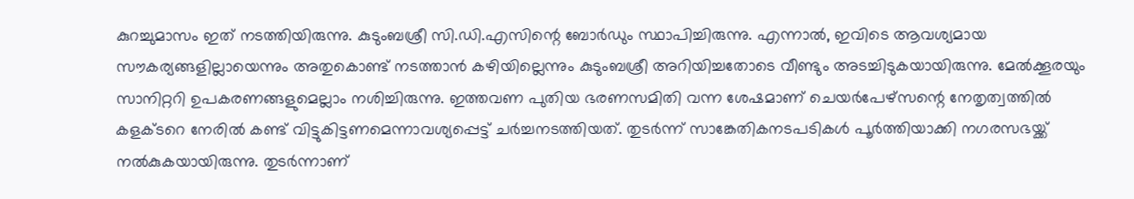കുറച്ചുമാസം ഇത് നടത്തിയിരുന്നു. കുടുംബശ്രീ സി.ഡി.എസിന്റെ ബോർഡും സ്ഥാപിച്ചിരുന്നു. എന്നാൽ, ഇവിടെ ആവശ്യമായ സൗകര്യങ്ങളില്ലായെന്നും അതുകൊണ്ട് നടത്താൻ കഴിയില്ലെന്നും കുടുംബശ്രീ അറിയിച്ചതോടെ വീണ്ടും അടച്ചിടുകയായിരുന്നു. മേൽക്കൂരയും സാനിറ്ററി ഉപകരണങ്ങളുമെല്ലാം നശിച്ചിരുന്നു. ഇത്തവണ പുതിയ ഭരണസമിതി വന്ന ശേഷമാണ് ചെയർപേഴ്സന്റെ നേതൃത്വത്തിൽ കളക്ടറെ നേരിൽ കണ്ട് വിട്ടുകിട്ടണമെന്നാവശ്യപ്പെട്ട് ചർച്ചനടത്തിയത്. തുടർന്ന് സാങ്കേതികനടപടികൾ പൂർത്തിയാക്കി നഗരസഭയ്ക്ക് നൽകുകയായിരുന്നു. തുടർന്നാണ്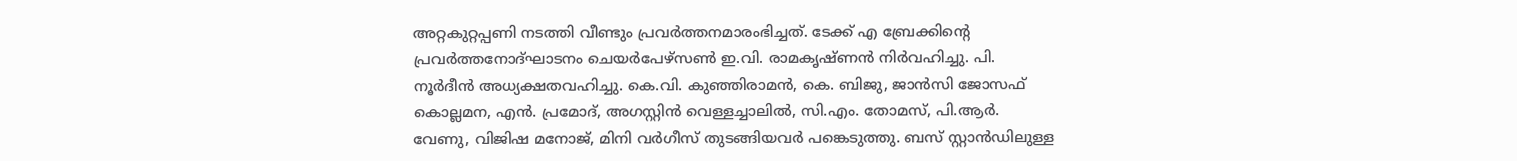അറ്റകുറ്റപ്പണി നടത്തി വീണ്ടും പ്രവർത്തനമാരംഭിച്ചത്. ടേക്ക് എ ബ്രേക്കിന്റെ പ്രവർത്തനോദ്ഘാടനം ചെയർപേഴ്സൺ ഇ.വി. രാമകൃഷ്ണൻ നിർവഹിച്ചു. പി. നൂർദീൻ അധ്യക്ഷതവഹിച്ചു. കെ.വി. കുഞ്ഞിരാമൻ, കെ. ബിജു, ജാൻസി ജോസഫ് കൊല്ലമന, എൻ. പ്രമോദ്, അഗസ്റ്റിൻ വെള്ളച്ചാലിൽ, സി.എം. തോമസ്, പി.ആർ. വേണു, വിജിഷ മനോജ്, മിനി വർഗീസ് തുടങ്ങിയവർ പങ്കെടുത്തു. ബസ് സ്റ്റാൻഡിലുള്ള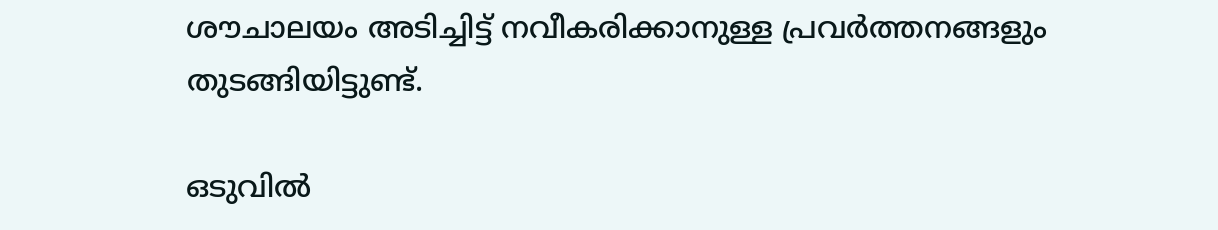ശൗചാലയം അടിച്ചിട്ട് നവീകരിക്കാനുള്ള പ്രവർത്തനങ്ങളും തുടങ്ങിയിട്ടുണ്ട്.

ഒടുവിൽ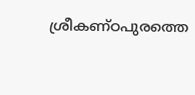ശ്രീകണ്ഠപുരത്തെ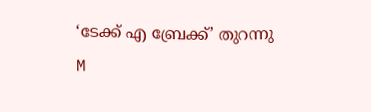‘ടേക്ക് എ ബ്രേക്ക്’ തുറന്നു
M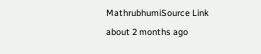MathrubhumiSource Link
about 2 months ago